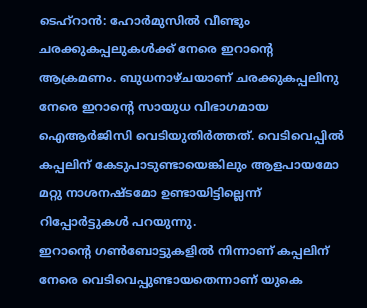ടെഹ്റാൻ: ഹോർമുസിൽ വീണ്ടും ചരക്കുകപ്പലുകൾക്ക് നേരെ ഇറാന്റെ ആക്രമണം. ബുധനാഴ്ചയാണ് ചരക്കുകപ്പലിനു നേരെ ഇറാന്റെ സായുധ വിഭാഗമായ ഐആർജിസി വെടിയുതിർത്തത്. വെടിവെപ്പിൽ കപ്പലിന് കേടുപാടുണ്ടായെങ്കിലും ആളപായമോ മറ്റു നാശനഷ്ടമോ ഉണ്ടായിട്ടില്ലെന്ന് റിപ്പോർട്ടുകൾ പറയുന്നു.
ഇറാന്റെ ഗൺബോട്ടുകളിൽ നിന്നാണ് കപ്പലിന് നേരെ വെടിവെപ്പുണ്ടായതെന്നാണ് യുകെ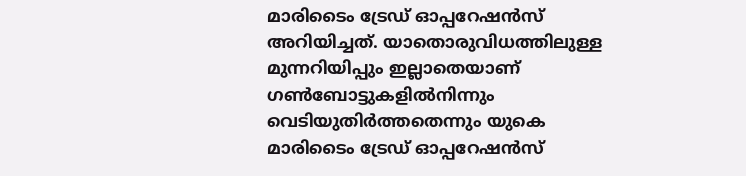മാരിടൈം ട്രേഡ് ഓപ്പറേഷൻസ് അറിയിച്ചത്. യാതൊരുവിധത്തിലുള്ള മുന്നറിയിപ്പും ഇല്ലാതെയാണ് ഗൺബോട്ടുകളിൽനിന്നും വെടിയുതിർത്തതെന്നും യുകെ മാരിടൈം ട്രേഡ് ഓപ്പറേഷൻസ്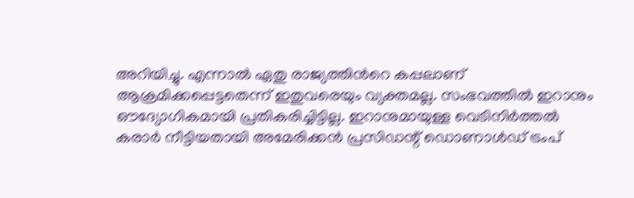അറിയിച്ചു. എന്നാൽ ഏതു രാജ്യത്തിൻറെ കപ്പലാണ് ആക്രമിക്കപ്പെട്ടതെന്ന് ഇതുവരെയും വ്യക്തമല്ല. സംഭവത്തിൽ ഇറാനും ഔദ്യോഗികമായി പ്രതികരിച്ചിട്ടില്ല. ഇറാനുമായുള്ള വെടിനിർത്തൽ കരാർ നീട്ടിയതായി അമേരിക്കൻ പ്രസിഡന്റ് ഡൊണാൾഡ് ട്രംപ്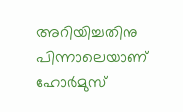അറിയിച്ചതിനു പിന്നാലെയാണ് ഹോർമുസ്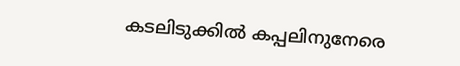കടലിടുക്കിൽ കപ്പലിനുനേരെ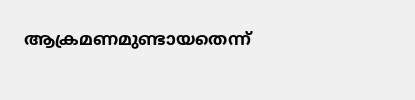ആക്രമണമുണ്ടായതെന്ന്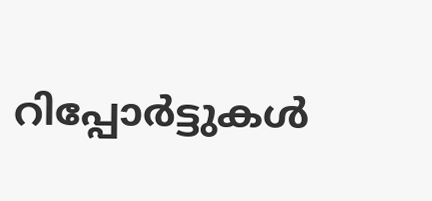റിപ്പോർട്ടുകൾ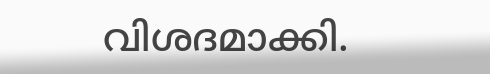വിശദമാക്കി.